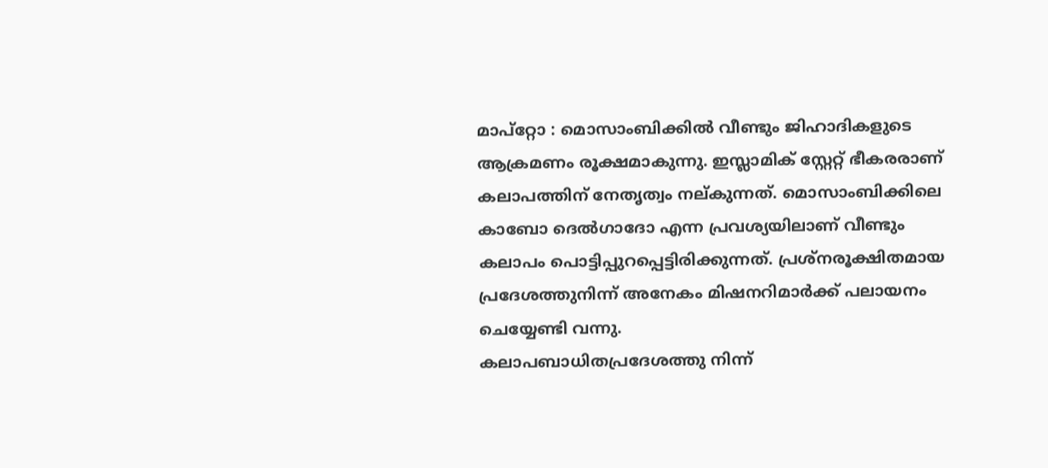മാപ്റ്റോ : മൊസാംബിക്കിൽ വീണ്ടും ജിഹാദികളുടെ ആക്രമണം രൂക്ഷമാകുന്നു. ഇസ്ലാമിക് സ്റ്റേറ്റ് ഭീകരരാണ് കലാപത്തിന് നേതൃത്വം നല്കുന്നത്. മൊസാംബിക്കിലെ കാബോ ദെൽഗാദോ എന്ന പ്രവശ്യയിലാണ് വീണ്ടും കലാപം പൊട്ടിപ്പുറപ്പെട്ടിരിക്കുന്നത്. പ്രശ്നരൂക്ഷിതമായ പ്രദേശത്തുനിന്ന് അനേകം മിഷനറിമാർക്ക് പലായനം ചെയ്യേണ്ടി വന്നു.
കലാപബാധിതപ്രദേശത്തു നിന്ന്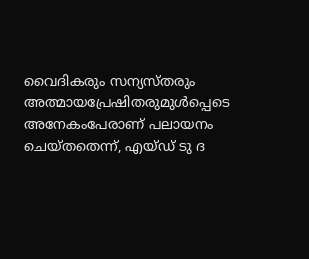വൈദികരും സന്യസ്തരും അത്മായപ്രേഷിതരുമുൾപ്പെടെ അനേകംപേരാണ് പലായനം ചെയ്തതെന്ന്, എയ്ഡ് ടു ദ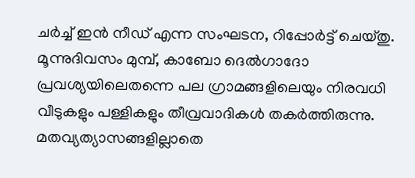ചർച്ച് ഇൻ നീഡ് എന്ന സംഘടന, റിപ്പോർട്ട് ചെയ്തു. മൂന്നുദിവസം മുമ്പ്, കാബോ ദെൽഗാദോ പ്രവശ്യയിലെതന്നെ പല ഗ്രാമങ്ങളിലെയും നിരവധി വീടുകളും പള്ളികളും തീവ്രവാദികൾ തകർത്തിരുന്നു. മതവ്യത്യാസങ്ങളില്ലാതെ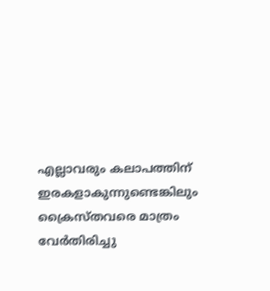എല്ലാവരും കലാപത്തിന് ഇരകളാകുന്നുണ്ടെങ്കിലും ക്രൈസ്തവരെ മാത്രം വേർതിരിച്ചു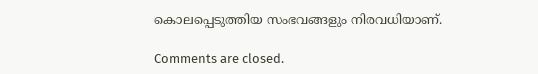കൊലപ്പെടുത്തിയ സംഭവങ്ങളും നിരവധിയാണ്.

Comments are closed.